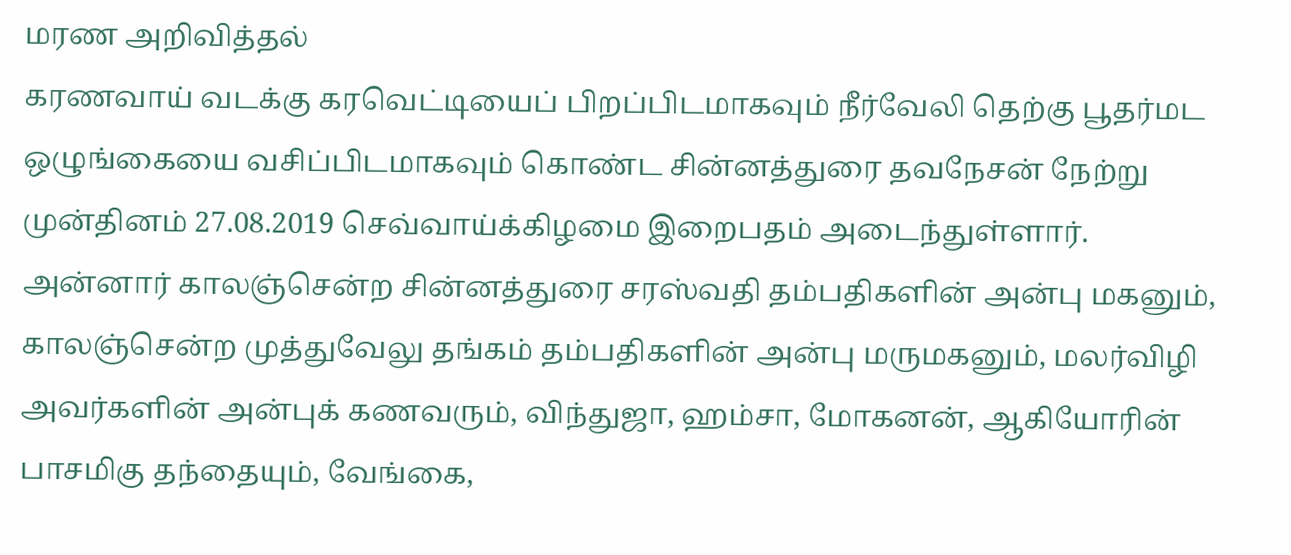மரண அறிவித்தல்
கரணவாய் வடக்கு கரவெட்டியைப் பிறப்பிடமாகவும் நீர்வேலி தெற்கு பூதர்மட ஒழுங்கையை வசிப்பிடமாகவும் கொண்ட சின்னத்துரை தவநேசன் நேற்று முன்தினம் 27.08.2019 செவ்வாய்க்கிழமை இறைபதம் அடைந்துள்ளார்.
அன்னார் காலஞ்சென்ற சின்னத்துரை சரஸ்வதி தம்பதிகளின் அன்பு மகனும், காலஞ்சென்ற முத்துவேலு தங்கம் தம்பதிகளின் அன்பு மருமகனும், மலர்விழி அவர்களின் அன்புக் கணவரும், விந்துஜா, ஹம்சா, மோகனன், ஆகியோரின் பாசமிகு தந்தையும், வேங்கை,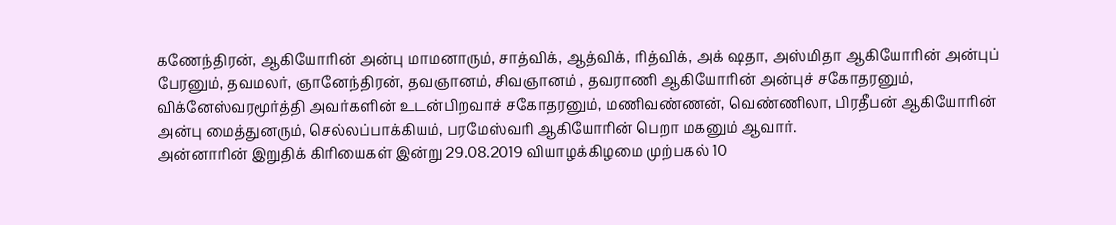கணேந்திரன், ஆகியோரின் அன்பு மாமனாரும், சாத்விக், ஆத்விக், ரித்விக், அக் ஷதா, அஸ்மிதா ஆகியோரின் அன்புப் பேரனும், தவமலர், ஞானேந்திரன், தவஞானம், சிவஞானம் , தவராணி ஆகியோரின் அன்புச் சகோதரனும், விக்னேஸ்வரமூர்த்தி அவர்களின் உடன்பிறவாச் சகோதரனும், மணிவண்ணன், வெண்ணிலா, பிரதீபன் ஆகியோரின் அன்பு மைத்துனரும், செல்லப்பாக்கியம், பரமேஸ்வரி ஆகியோரின் பெறா மகனும் ஆவார்.
அன்னாரின் இறுதிக் கிரியைகள் இன்று 29.08.2019 வியாழக்கிழமை முற்பகல் 10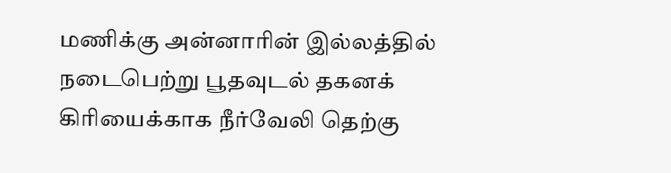மணிக்கு அன்னாரின் இல்லத்தில் நடைபெற்று பூதவுடல் தகனக் கிரியைக்காக நீர்வேலி தெற்கு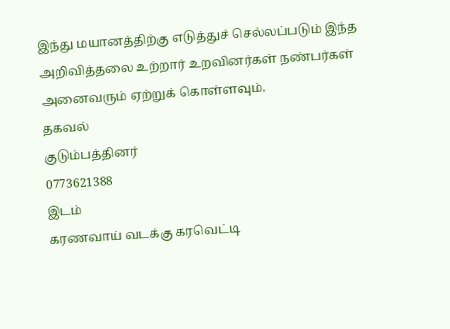இந்து மயானத்திற்கு எடுத்துச் செல்லப்படும் இந்த அறிவித்தலை உற்றார் உறவினர்கள் நண்பர்கள் அனைவரும் ஏற்றுக் கொள்ளவும்.
தகவல்
குடும்பத்தினர்
0773621388
இடம்
கரணவாய் வடக்கு கரவெட்டி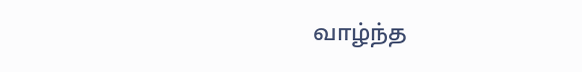வாழ்ந்த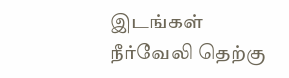இடங்கள்
நீர்வேலி தெற்கு